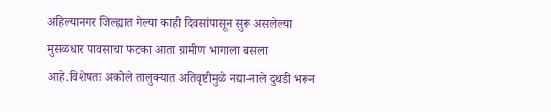अहिल्यानगर जिल्ह्यात गेल्या काही दिवसांपासून सुरू असलेल्या मुसळधार पावसाचा फटका आता ग्रामीण भागाला बसला आहे.विशेषतः अकोले तालुक्यात अतिवृष्टीमुळे नद्या-नाले दुथडी भरून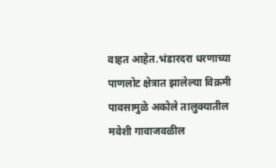वाहत आहेत.भंडारदरा धरणाच्या पाणलोट क्षेत्रात झालेल्या विक्रमी पावसामुळे अकोले तालुक्यातील मवेशी गावाजवळील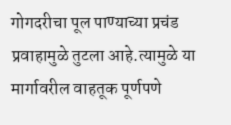गोगदरीचा पूल पाण्याच्या प्रचंड प्रवाहामुळे तुटला आहे.त्यामुळे या मार्गावरील वाहतूक पूर्णपणे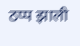ठप्प झाली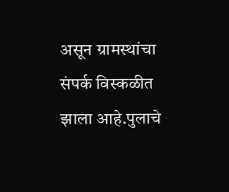असून ग्रामस्थांचा संपर्क विस्कळीत झाला आहे.पुलाचे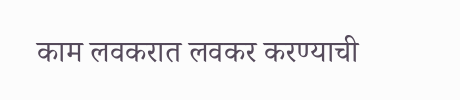काम लवकरात लवकर करण्याची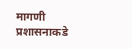मागणी प्रशासनाकडे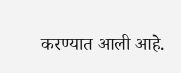करण्यात आली आहे.